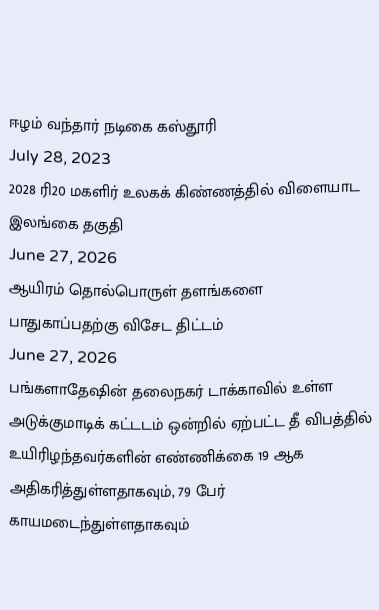ஈழம் வந்தார் நடிகை கஸ்தூரி
July 28, 2023
2028 ரி20 மகளிர் உலகக் கிண்ணத்தில் விளையாட இலங்கை தகுதி
June 27, 2026
ஆயிரம் தொல்பொருள் தளங்களை பாதுகாப்பதற்கு விசேட திட்டம்
June 27, 2026
பங்களாதேஷின் தலைநகர் டாக்காவில் உள்ள அடுக்குமாடிக் கட்டடம் ஒன்றில் ஏற்பட்ட தீ விபத்தில் உயிரிழந்தவர்களின் எண்ணிக்கை 19 ஆக அதிகரித்துள்ளதாகவும், 79 பேர் காயமடைந்துள்ளதாகவும்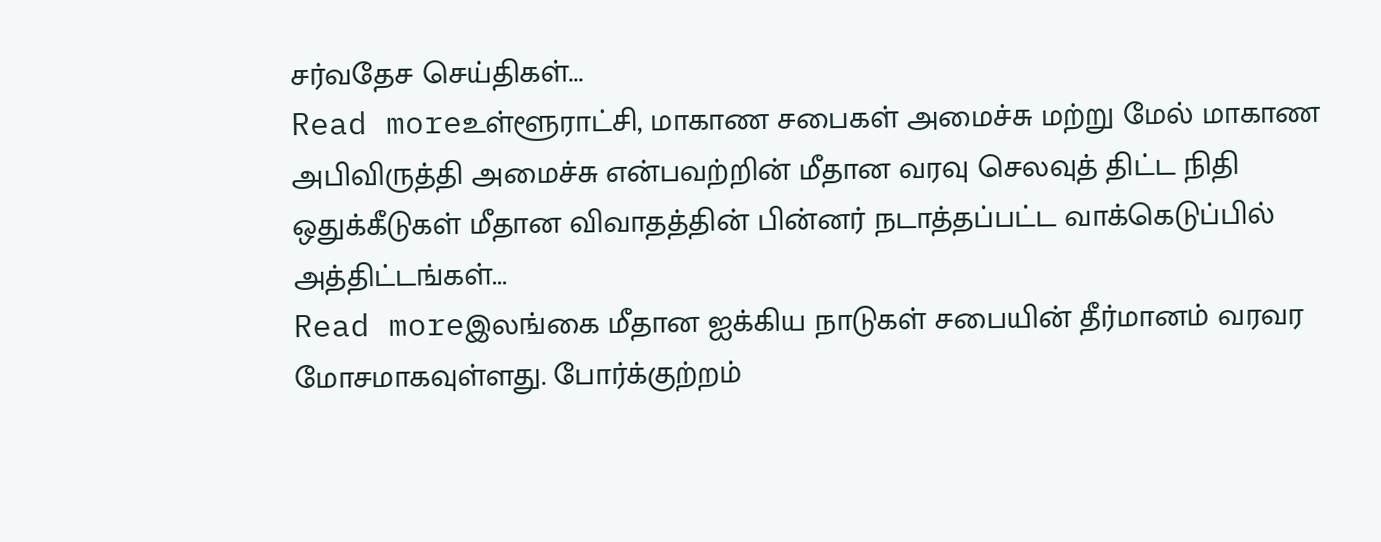சர்வதேச செய்திகள்...
Read moreஉள்ளூராட்சி, மாகாண சபைகள் அமைச்சு மற்று மேல் மாகாண அபிவிருத்தி அமைச்சு என்பவற்றின் மீதான வரவு செலவுத் திட்ட நிதி ஒதுக்கீடுகள் மீதான விவாதத்தின் பின்னர் நடாத்தப்பட்ட வாக்கெடுப்பில் அத்திட்டங்கள்...
Read moreஇலங்கை மீதான ஐக்கிய நாடுகள் சபையின் தீர்மானம் வரவர மோசமாகவுள்ளது. போர்க்குற்றம்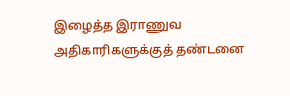இழைத்த இராணுவ அதிகாரிகளுக்குத் தண்டனை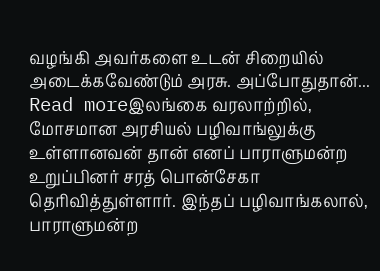வழங்கி அவர்களை உடன் சிறையில் அடைக்கவேண்டும் அரசு. அப்போதுதான்...
Read moreஇலங்கை வரலாற்றில், மோசமான அரசியல் பழிவாங்லுக்கு உள்ளானவன் தான் எனப் பாராளுமன்ற உறுப்பினர் சரத் பொன்சேகா தெரிவித்துள்ளார். இந்தப் பழிவாங்கலால், பாராளுமன்ற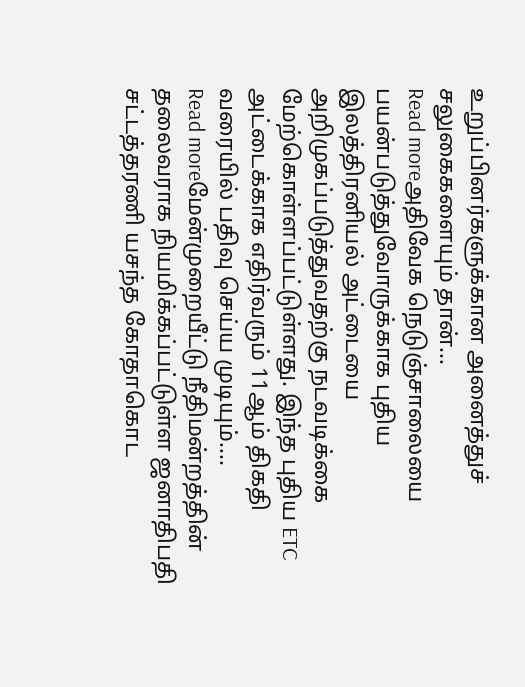உறுப்பினர்களுக்கான அனைத்துச் சலுகைகளையும் தான்...
Read moreஅதிவேக நெடுஞ்சாலையை பயன்படுத்துவோருக்காக புதிய இலத்திரனியல் அட்டையை அறிமுகப்படுத்துவதற்கு நடவடிக்கை மேற்கொள்ளப்பட்டுள்ளது. இந்த புதிய ETC அட்டைக்காக எதிர்வரும் 11ஆம் திகதி வரையில் பதிவு செய்ய முடியும்....
Read moreமேன்முறையீட்டு நீதிமன்றத்தின் தலைவராக நியமிக்கப்பட்டுள்ள ஜனாதிபதி சட்டத்தரணி யசந்த கோதாகொட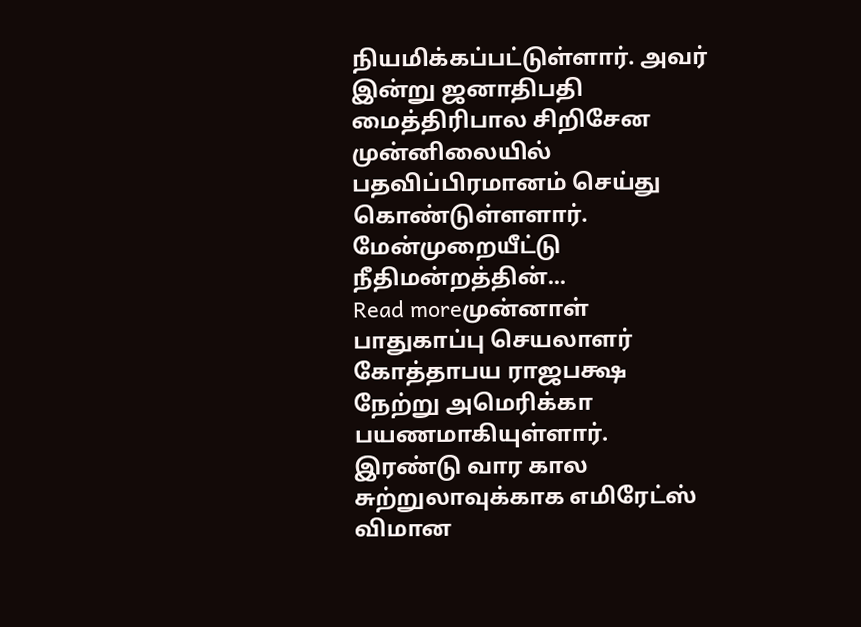நியமிக்கப்பட்டுள்ளார். அவர் இன்று ஜனாதிபதி மைத்திரிபால சிறிசேன முன்னிலையில் பதவிப்பிரமானம் செய்து கொண்டுள்ளளார். மேன்முறையீட்டு நீதிமன்றத்தின்...
Read moreமுன்னாள் பாதுகாப்பு செயலாளர் கோத்தாபய ராஜபக்ஷ நேற்று அமெரிக்கா பயணமாகியுள்ளார். இரண்டு வார கால சுற்றுலாவுக்காக எமிரேட்ஸ் விமான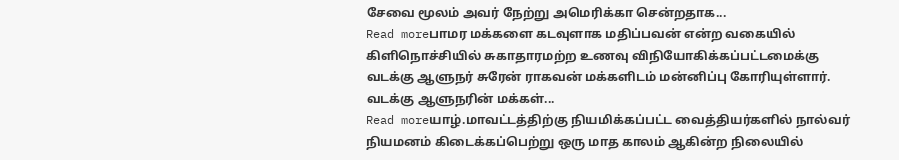சேவை மூலம் அவர் நேற்று அமெரிக்கா சென்றதாக...
Read moreபாமர மக்களை கடவுளாக மதிப்பவன் என்ற வகையில் கிளிநொச்சியில் சுகாதாரமற்ற உணவு விநியோகிக்கப்பட்டமைக்கு வடக்கு ஆளுநர் சுரேன் ராகவன் மக்களிடம் மன்னிப்பு கோரியுள்ளார். வடக்கு ஆளுநரின் மக்கள்...
Read moreயாழ்.மாவட்டத்திற்கு நியமிக்கப்பட்ட வைத்தியர்களில் நால்வர் நியமனம் கிடைக்கப்பெற்று ஒரு மாத காலம் ஆகின்ற நிலையில்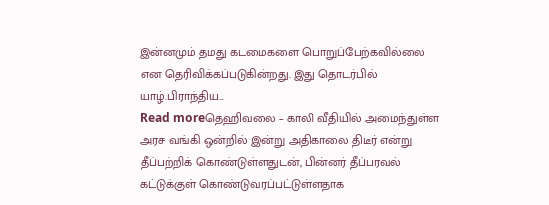இன்னமும் தமது கடமைகளை பொறுப்பேற்கவில்லை என தெரிவிக்கப்படுகின்றது. இது தொடர்பில் யாழ்.பிராந்திய...
Read moreதெஹிவலை – காலி வீதியில் அமைந்துள்ள அரச வங்கி ஒன்றில் இன்று அதிகாலை திடீர் என்று தீப்பற்றிக் கொண்டுள்ளதுடன், பின்னர் தீப்பரவல் கட்டுக்குள் கொண்டுவரப்பட்டுள்ளதாக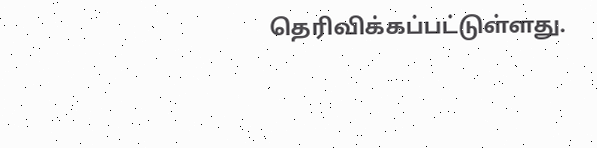தெரிவிக்கப்பட்டுள்ளது.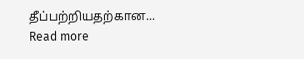தீப்பற்றியதற்கான...
Read more